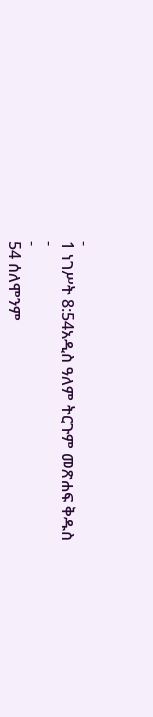-
1 ነገሥት 8:54አዲስ ዓለም ትርጉም መጽሐፍ ቅዱስ
-
-
54 ሰለሞንም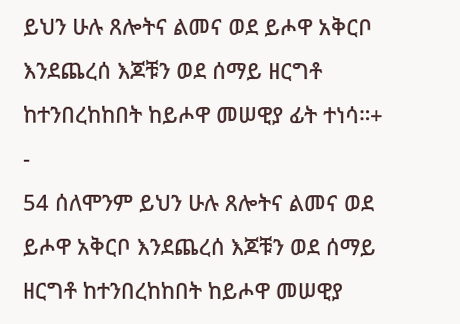ይህን ሁሉ ጸሎትና ልመና ወደ ይሖዋ አቅርቦ እንደጨረሰ እጆቹን ወደ ሰማይ ዘርግቶ ከተንበረከከበት ከይሖዋ መሠዊያ ፊት ተነሳ።+
-
54 ሰለሞንም ይህን ሁሉ ጸሎትና ልመና ወደ ይሖዋ አቅርቦ እንደጨረሰ እጆቹን ወደ ሰማይ ዘርግቶ ከተንበረከከበት ከይሖዋ መሠዊያ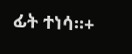ፊት ተነሳ።+